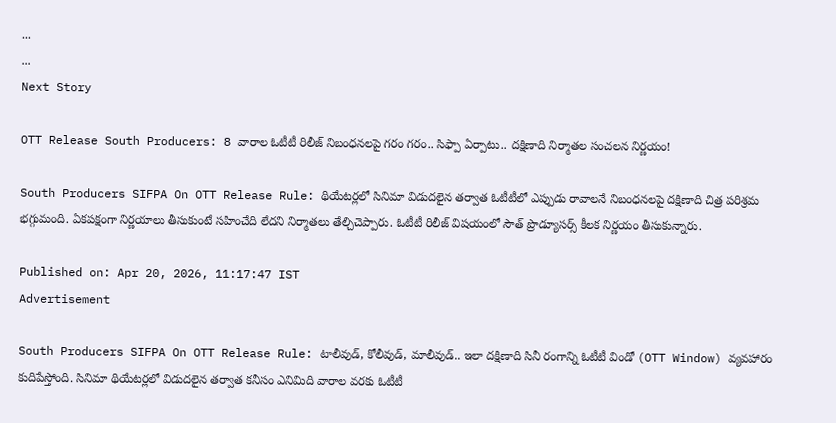...
...
Next Story

OTT Release South Producers: 8 వారాల ఓటీటీ రిలీజ్ నిబంధనలపై గరం గరం.. సిఫ్పా ఏర్పాటు.. దక్షిణాది నిర్మాతల సంచలన నిర్ణయం!

South Producers SIFPA On OTT Release Rule: థియేటర్లలో సినిమా విడుదలైన తర్వాత ఓటీటీలో ఎప్పుడు రావాలనే నిబంధనలపై దక్షిణాది చిత్ర పరిశ్రమ భగ్గుమంది. ఏకపక్షంగా నిర్ణయాలు తీసుకుంటే సహించేది లేదని నిర్మాతలు తేల్చిచెప్పారు. ఓటీటీ రిలీజ్ విషయంలో సౌత్ ప్రొడ్యూసర్స్ కీలక నిర్ణయం తీసుకున్నారు.

Published on: Apr 20, 2026, 11:17:47 IST
Advertisement

South Producers SIFPA On OTT Release Rule: టాలీవుడ్, కోలీవుడ్, మాలీవుడ్.. ఇలా దక్షిణాది సినీ రంగాన్ని ఓటీటీ విండో (OTT Window) వ్యవహారం కుదిపేస్తోంది. సినిమా థియేటర్లలో విడుదలైన తర్వాత కనీసం ఎనిమిది వారాల వరకు ఓటీటీ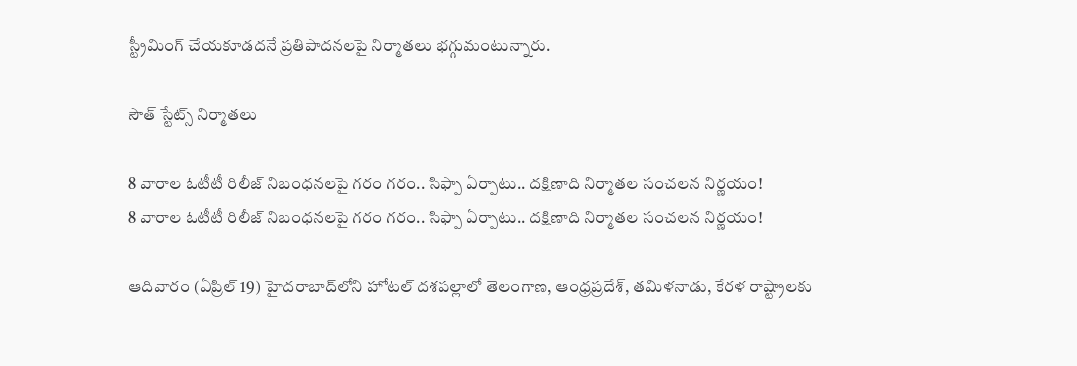స్ట్రీమింగ్ చేయకూడదనే ప్రతిపాదనలపై నిర్మాతలు భగ్గుమంటున్నారు.

సౌత్ స్టేట్స్ నిర్మాతలు

8 వారాల ఓటీటీ రిలీజ్ నిబంధనలపై గరం గరం.. సిఫ్పా ఏర్పాటు.. దక్షిణాది నిర్మాతల సంచలన నిర్ణయం!
8 వారాల ఓటీటీ రిలీజ్ నిబంధనలపై గరం గరం.. సిఫ్పా ఏర్పాటు.. దక్షిణాది నిర్మాతల సంచలన నిర్ణయం!

ఆదివారం (ఏప్రిల్ 19) హైదరాబాద్‌లోని హోటల్ దశపల్లాలో తెలంగాణ, ఆంధ్రప్రదేశ్, తమిళనాడు, కేరళ రాష్ట్రాలకు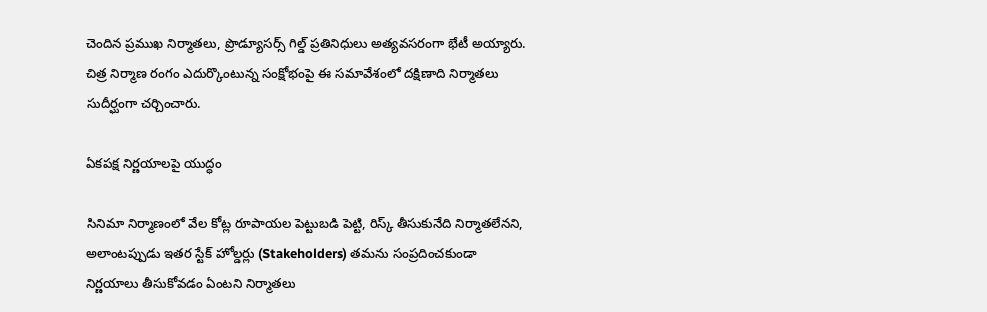చెందిన ప్రముఖ నిర్మాతలు, ప్రొడ్యూసర్స్ గిల్డ్ ప్రతినిధులు అత్యవసరంగా భేటీ అయ్యారు. చిత్ర నిర్మాణ రంగం ఎదుర్కొంటున్న సంక్షోభంపై ఈ సమావేశంలో దక్షిణాది నిర్మాతలు సుదీర్ఘంగా చర్చించారు.

ఏకపక్ష నిర్ణయాలపై యుద్ధం

సినిమా నిర్మాణంలో వేల కోట్ల రూపాయల పెట్టుబడి పెట్టి, రిస్క్ తీసుకునేది నిర్మాతలేనని, అలాంటప్పుడు ఇతర స్టేక్ హోల్డర్లు (Stakeholders) తమను సంప్రదించకుండా నిర్ణయాలు తీసుకోవడం ఏంటని నిర్మాతలు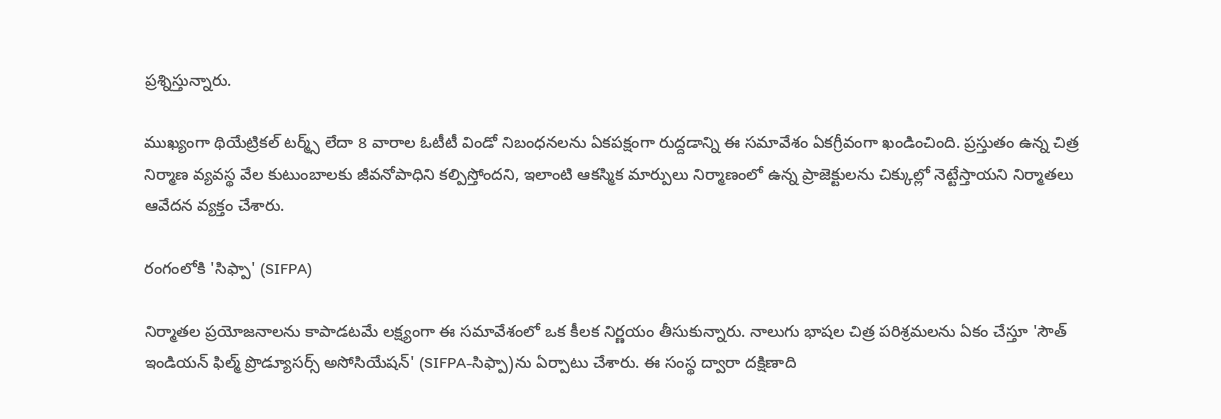ప్రశ్నిస్తున్నారు.

ముఖ్యంగా థియేట్రికల్ టర్మ్స్ లేదా 8 వారాల ఓటీటీ విండో నిబంధనలను ఏకపక్షంగా రుద్దడాన్ని ఈ సమావేశం ఏకగ్రీవంగా ఖండించింది. ప్రస్తుతం ఉన్న చిత్ర నిర్మాణ వ్యవస్థ వేల కుటుంబాలకు జీవనోపాధిని కల్పిస్తోందని, ఇలాంటి ఆకస్మిక మార్పులు నిర్మాణంలో ఉన్న ప్రాజెక్టులను చిక్కుల్లో నెట్టేస్తాయని నిర్మాతలు ఆవేదన వ్యక్తం చేశారు.

రంగంలోకి 'సిఫ్పా' (SIFPA)

నిర్మాతల ప్రయోజనాలను కాపాడటమే లక్ష్యంగా ఈ సమావేశంలో ఒక కీలక నిర్ణయం తీసుకున్నారు. నాలుగు భాషల చిత్ర పరిశ్రమలను ఏకం చేస్తూ 'సౌత్ ఇండియన్ ఫిల్మ్ ప్రొడ్యూసర్స్ అసోసియేషన్' (SIFPA-సిఫ్పా)ను ఏర్పాటు చేశారు. ఈ సంస్థ ద్వారా దక్షిణాది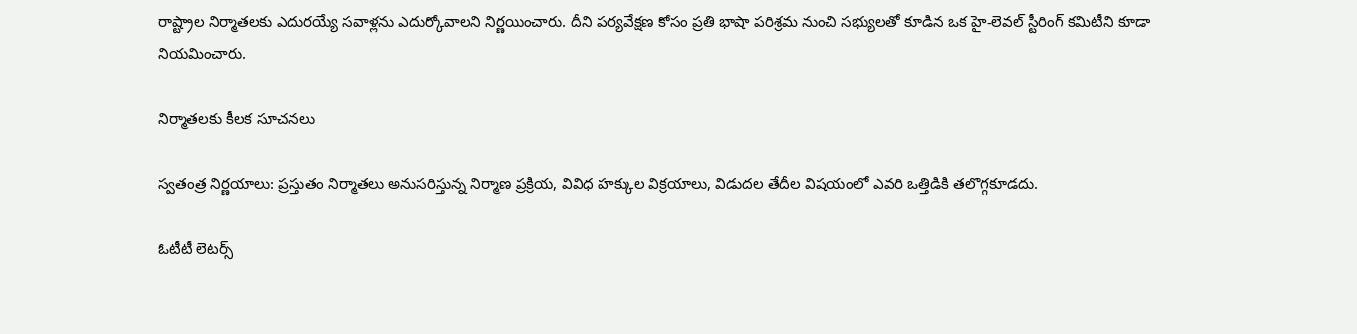రాష్ట్రాల నిర్మాతలకు ఎదురయ్యే సవాళ్లను ఎదుర్కోవాలని నిర్ణయించారు. దీని పర్యవేక్షణ కోసం ప్రతి భాషా పరిశ్రమ నుంచి సభ్యులతో కూడిన ఒక హై-లెవల్ స్టీరింగ్ కమిటీని కూడా నియమించారు.

నిర్మాతలకు కీలక సూచనలు

స్వతంత్ర నిర్ణయాలు: ప్రస్తుతం నిర్మాతలు అనుసరిస్తున్న నిర్మాణ ప్రక్రియ, వివిధ హక్కుల విక్రయాలు, విడుదల తేదీల విషయంలో ఎవరి ఒత్తిడికి తలొగ్గకూడదు.

ఓటీటీ లెటర్స్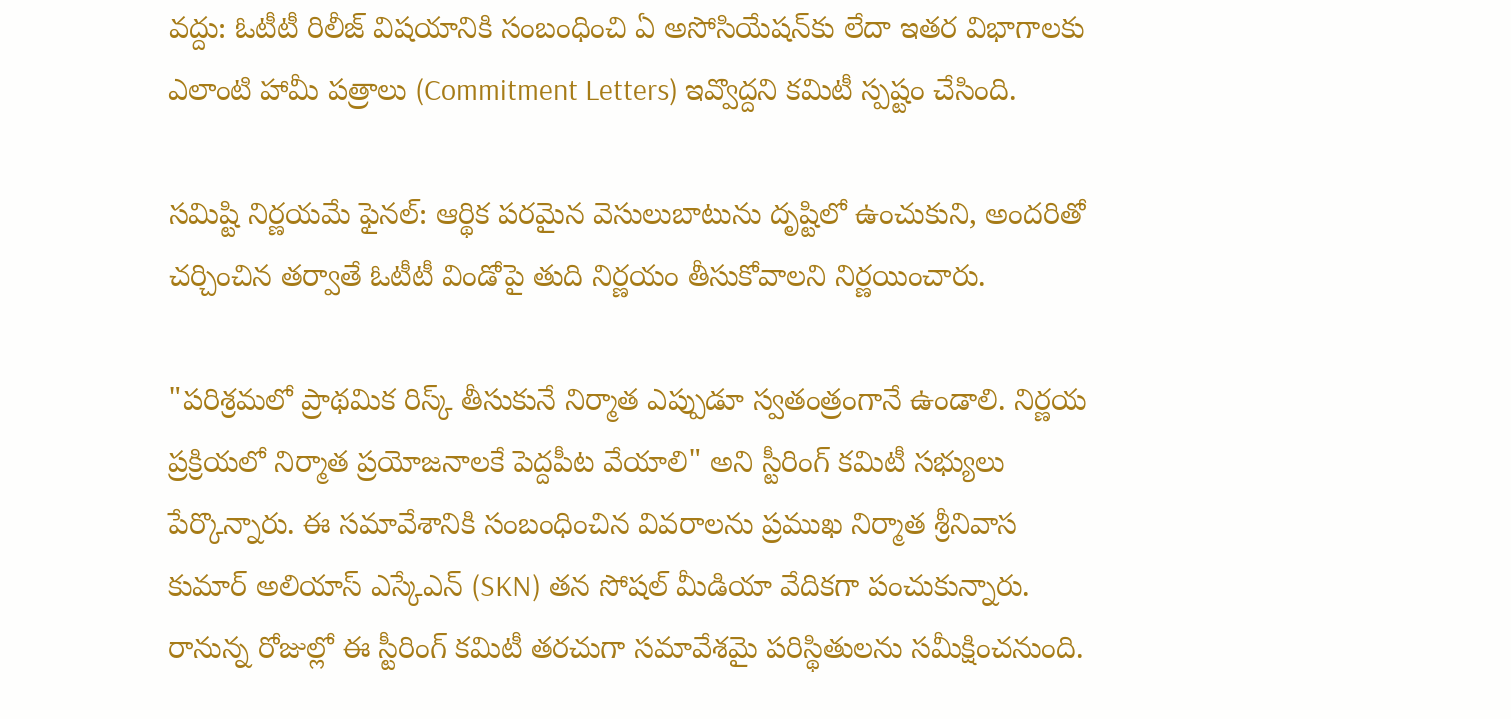వద్దు: ఓటీటీ రిలీజ్ విషయానికి సంబంధించి ఏ అసోసియేషన్‌కు లేదా ఇతర విభాగాలకు ఎలాంటి హామీ పత్రాలు (Commitment Letters) ఇవ్వొద్దని కమిటీ స్పష్టం చేసింది.

సమిష్టి నిర్ణయమే ఫైనల్: ఆర్థిక పరమైన వెసులుబాటును దృష్టిలో ఉంచుకుని, అందరితో చర్చించిన తర్వాతే ఓటీటీ విండోపై తుది నిర్ణయం తీసుకోవాలని నిర్ణయించారు.

"పరిశ్రమలో ప్రాథమిక రిస్క్ తీసుకునే నిర్మాత ఎప్పుడూ స్వతంత్రంగానే ఉండాలి. నిర్ణయ ప్రక్రియలో నిర్మాత ప్రయోజనాలకే పెద్దపీట వేయాలి" అని స్టీరింగ్ కమిటీ సభ్యులు పేర్కొన్నారు. ఈ సమావేశానికి సంబంధించిన వివరాలను ప్రముఖ నిర్మాత శ్రీనివాస కుమార్ అలియాస్ ఎస్కేఎన్ (SKN) తన సోషల్ మీడియా వేదికగా పంచుకున్నారు. రానున్న రోజుల్లో ఈ స్టీరింగ్ కమిటీ తరచుగా సమావేశమై పరిస్థితులను సమీక్షించనుంది.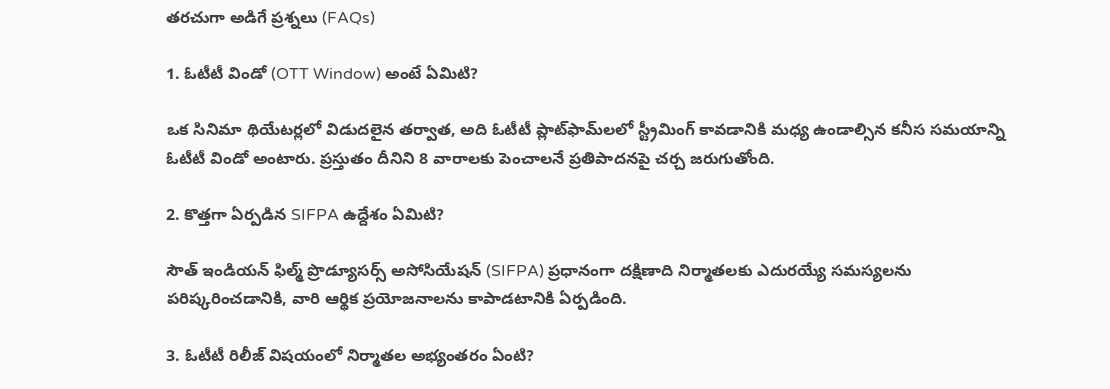తరచుగా అడిగే ప్రశ్నలు (FAQs)

1. ఓటీటీ విండో (OTT Window) అంటే ఏమిటి?

ఒక సినిమా థియేటర్లలో విడుదలైన తర్వాత, అది ఓటీటీ ప్లాట్‌ఫామ్‌లలో స్ట్రీమింగ్ కావడానికి మధ్య ఉండాల్సిన కనీస సమయాన్ని ఓటీటీ విండో అంటారు. ప్రస్తుతం దీనిని 8 వారాలకు పెంచాలనే ప్రతిపాదనపై చర్చ జరుగుతోంది.

2. కొత్తగా ఏర్పడిన SIFPA ఉద్దేశం ఏమిటి?

సౌత్ ఇండియన్ ఫిల్మ్ ప్రొడ్యూసర్స్ అసోసియేషన్ (SIFPA) ప్రధానంగా దక్షిణాది నిర్మాతలకు ఎదురయ్యే సమస్యలను పరిష్కరించడానికి, వారి ఆర్థిక ప్రయోజనాలను కాపాడటానికి ఏర్పడింది.

3. ఓటీటీ రిలీజ్ విషయంలో నిర్మాతల అభ్యంతరం ఏంటి?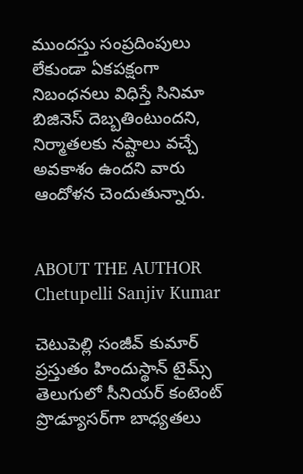ముందస్తు సంప్రదింపులు లేకుండా ఏకపక్షంగా నిబంధనలు విధిస్తే సినిమా బిజినెస్ దెబ్బతింటుందని, నిర్మాతలకు నష్టాలు వచ్చే అవకాశం ఉందని వారు ఆందోళన చెందుతున్నారు.


ABOUT THE AUTHOR
Chetupelli Sanjiv Kumar

చెటుపెల్లి సంజీవ్ కుమార్ ప్రస్తుతం హిందుస్థాన్ టైమ్స్ తెలుగులో సీనియర్ కంటెంట్ ప్రొడ్యూసర్‌గా బాధ్యతలు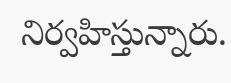నిర్వహిస్తున్నారు.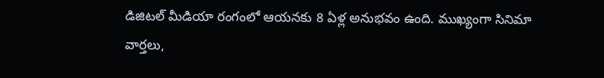డిజిటల్ మీడియా రంగంలో ఆయనకు 8 ఏళ్ల అనుభవం ఉంది. ముఖ్యంగా సినిమా వార్తలు,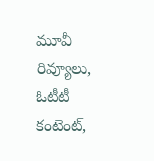మూవీ రివ్యూలు, ఓటీటీ కంటెంట్,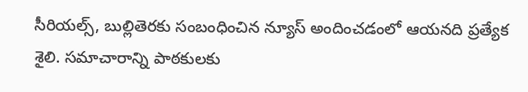సీరియల్స్, బుల్లితెరకు సంబంధించిన న్యూస్ అందించడంలో ఆయనది ప్రత్యేక శైలి. సమాచారాన్ని పాఠకులకు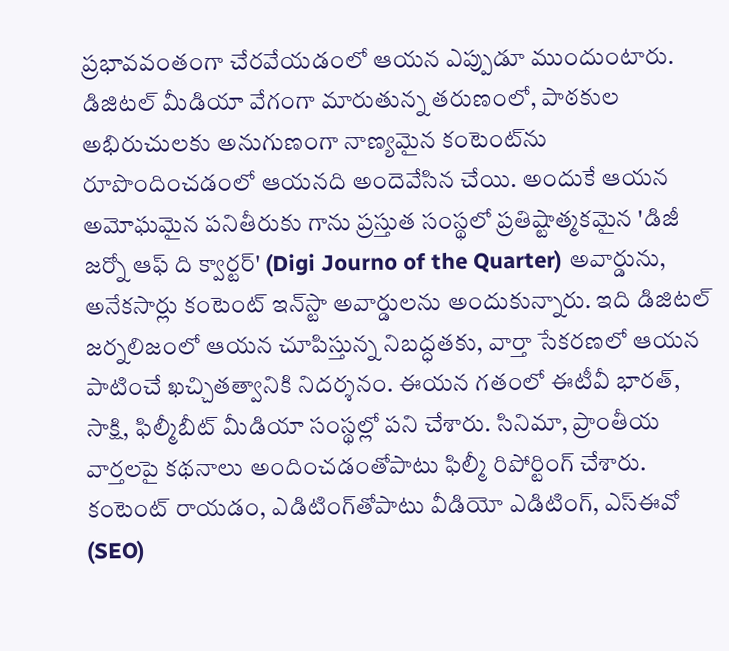ప్రభావవంతంగా చేరవేయడంలో ఆయన ఎప్పుడూ ముందుంటారు. డిజిటల్ మీడియా వేగంగా మారుతున్న తరుణంలో, పాఠకుల అభిరుచులకు అనుగుణంగా నాణ్యమైన కంటెంట్‌ను రూపొందించడంలో ఆయనది అందెవేసిన చేయి. అందుకే ఆయన అమోఘమైన పనితీరుకు గాను ప్రస్తుత సంస్థలో ప్రతిష్టాత్మకమైన 'డిజీ జర్నో ఆఫ్ ది క్వార్టర్' (Digi Journo of the Quarter) అవార్డును, అనేకసార్లు కంటెంట్ ఇన్‌స్టా అవార్డులను అందుకున్నారు. ఇది డిజిటల్ జర్నలిజంలో ఆయన చూపిస్తున్న నిబద్ధతకు, వార్తా సేకరణలో ఆయన పాటించే ఖచ్చితత్వానికి నిదర్శనం. ఈయన గతంలో ఈటీవీ భారత్, సాక్షి, ఫిల్మీబీట్ మీడియా సంస్థల్లో పని చేశారు. సినిమా, ప్రాంతీయ వార్తలపై కథనాలు అందించడంతోపాటు ఫిల్మీ రిపోర్టింగ్ చేశారు. కంటెంట్ రాయడం, ఎడిటింగ్‌తోపాటు వీడియో ఎడిటింగ్, ఎస్‌ఈవో (SEO)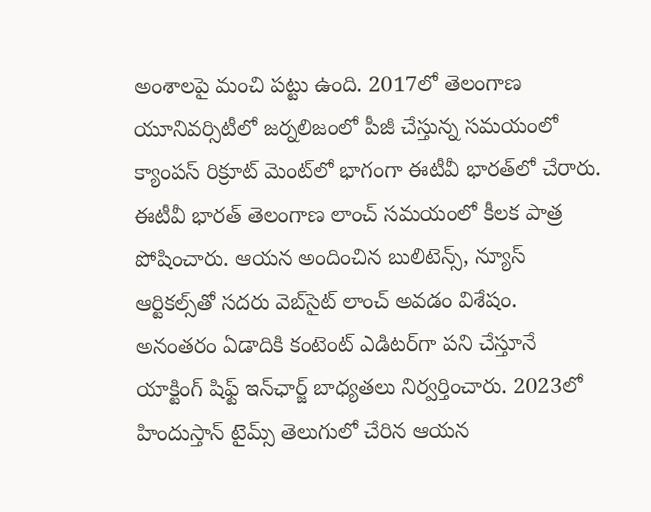అంశాలపై మంచి పట్టు ఉంది. 2017లో తెలంగాణ యూనివర్సిటీలో జర్నలిజంలో పీజీ చేస్తున్న సమయంలో క్యాంపస్ రిక్రూట్ మెంట్‌లో భాగంగా ఈటీవీ భారత్‌లో చేరారు. ఈటీవీ భారత్ తెలంగాణ లాంచ్ సమయంలో కీలక పాత్ర పోషించారు. ఆయన అందించిన బులిటెన్స్, న్యూస్ ఆర్టికల్స్‌తో సదరు వెబ్‌సైట్ లాంచ్ అవడం విశేషం. అనంతరం ఏడాదికి కంటెంట్ ఎడిటర్‌గా పని చేస్తూనే యాక్టింగ్ షిఫ్ట్ ఇన్‌ఛార్జ్ బాధ్యతలు నిర్వర్తించారు. 2023లో హిందుస్తాన్ టైమ్స్ తెలుగులో చేరిన ఆయన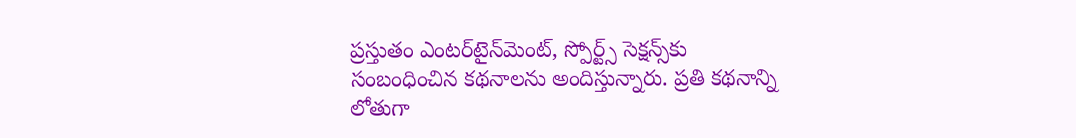ప్రస్తుతం ఎంటర్‌టైన్‌మెంట్, స్పోర్ట్స్ సెక్షన్స్‌కు సంబంధించిన కథనాలను అందిస్తున్నారు. ప్రతి కథనాన్ని లోతుగా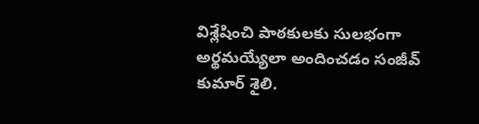విశ్లేషించి పాఠకులకు సులభంగా అర్థమయ్యేలా అందించడం సంజీవ్ కుమార్ శైలి.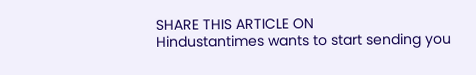SHARE THIS ARTICLE ON
Hindustantimes wants to start sending you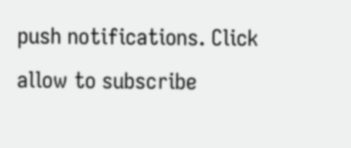push notifications. Click allow to subscribe